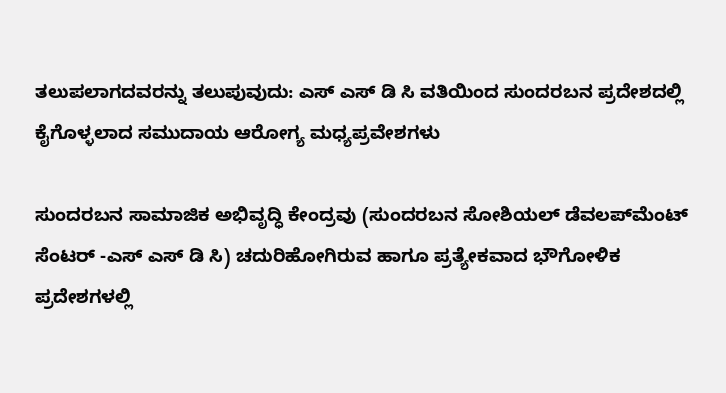ತಲುಪಲಾಗದವರನ್ನು ತಲುಪುವುದು: ಎಸ್ ಎಸ್ ಡಿ ಸಿ ವತಿಯಿಂದ ಸುಂದರಬನ ಪ್ರದೇಶದಲ್ಲಿ ಕೈಗೊಳ್ಳಲಾದ ಸಮುದಾಯ ಆರೋಗ್ಯ ಮಧ್ಯಪ್ರವೇಶಗಳು

ಸುಂದರಬನ ಸಾಮಾಜಿಕ ಅಭಿವೃದ್ಧಿ ಕೇಂದ್ರವು (ಸುಂದರಬನ ಸೋಶಿಯಲ್ ಡೆವಲಪ್‌ಮೆಂಟ್ ಸೆಂಟರ್ -ಎಸ್ ಎಸ್ ಡಿ ಸಿ) ಚದುರಿಹೋಗಿರುವ ಹಾಗೂ ಪ್ರತ್ಯೇಕವಾದ ಭೌಗೋಳಿಕ ಪ್ರದೇಶಗಳಲ್ಲಿ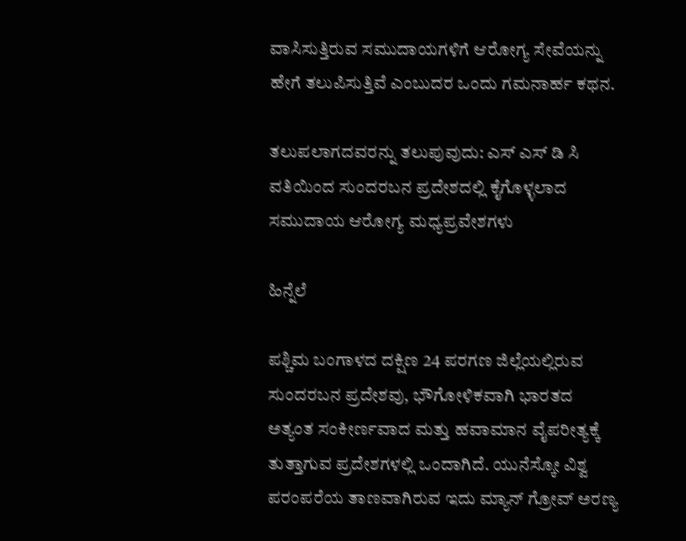ವಾಸಿಸುತ್ತಿರುವ ಸಮುದಾಯಗಳಿಗೆ ಆರೋಗ್ಯ ಸೇವೆಯನ್ನು ಹೇಗೆ ತಲುಪಿಸುತ್ತಿವೆ ಎಂಬುದರ ಒಂದು ಗಮನಾರ್ಹ ಕಥನ.

ತಲುಪಲಾಗದವರನ್ನು ತಲುಪುವುದು: ಎಸ್ ಎಸ್ ಡಿ ಸಿ ವತಿಯಿಂದ ಸುಂದರಬನ ಪ್ರದೇಶದಲ್ಲಿ ಕೈಗೊಳ್ಳಲಾದ ಸಮುದಾಯ ಆರೋಗ್ಯ ಮಧ್ಯಪ್ರವೇಶಗಳು

ಹಿನ್ನೆಲೆ

ಪಶ್ಚಿಮ ಬಂಗಾಳದ ದಕ್ಷಿಣ 24 ಪರಗಣ ಜಿಲ್ಲೆಯಲ್ಲಿರುವ ಸುಂದರಬನ ಪ್ರದೇಶವು, ಭೌಗೋಳಿಕವಾಗಿ ಭಾರತದ ಅತ್ಯಂತ ಸಂಕೀರ್ಣವಾದ ಮತ್ತು ಹವಾಮಾನ ವೈಪರೀತ್ಯಕ್ಕೆ ತುತ್ತಾಗುವ ಪ್ರದೇಶಗಳಲ್ಲಿ ಒಂದಾಗಿದೆ. ಯುನೆಸ್ಕೋ ವಿಶ್ವ ಪರಂಪರೆಯ ತಾಣವಾಗಿರುವ ಇದು ಮ್ಯಾನ್ ಗ್ರೋವ್ ಅರಣ್ಯ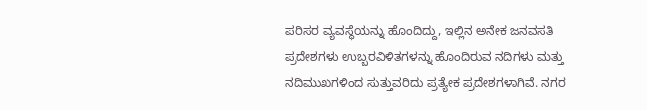ಪರಿಸರ ವ್ಯವಸ್ಥೆಯನ್ನು ಹೊಂದಿದ್ದು, ಇಲ್ಲಿನ ಅನೇಕ ಜನವಸತಿ ಪ್ರದೇಶಗಳು ಉಬ್ಬರವಿಳಿತಗಳನ್ನು ಹೊಂದಿರುವ ನದಿಗಳು ಮತ್ತು ನದಿಮುಖಗಳಿಂದ ಸುತ್ತುವರಿದು ಪ್ರತ್ಯೇಕ ಪ್ರದೇಶಗಳಾಗಿವೆ. ನಗರ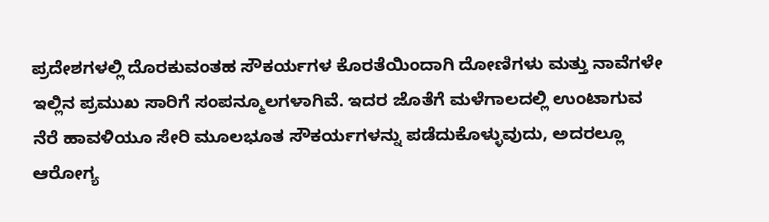ಪ್ರದೇಶಗಳಲ್ಲಿ ದೊರಕುವಂತಹ ಸೌಕರ್ಯಗಳ ಕೊರತೆಯಿಂದಾಗಿ ದೋಣಿಗಳು ಮತ್ತು ನಾವೆಗಳೇ ಇಲ್ಲಿನ ಪ್ರಮುಖ ಸಾರಿಗೆ ಸಂಪನ್ಮೂಲಗಳಾಗಿವೆ. ಇದರ ಜೊತೆಗೆ ಮಳೆಗಾಲದಲ್ಲಿ ಉಂಟಾಗುವ ನೆರೆ ಹಾವಳಿಯೂ ಸೇರಿ ಮೂಲಭೂತ ಸೌಕರ್ಯಗಳನ್ನು ಪಡೆದುಕೊಳ್ಳುವುದು, ಅದರಲ್ಲೂ ಆರೋಗ್ಯ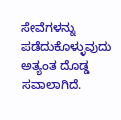ಸೇವೆಗಳನ್ನು ಪಡೆದುಕೊಳ್ಳುವುದು ಅತ್ಯಂತ ದೊಡ್ಡ ಸವಾಲಾಗಿದೆ.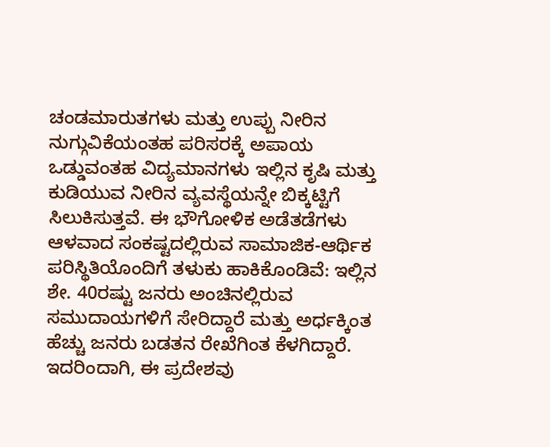ಚಂಡಮಾರುತಗಳು ಮತ್ತು ಉಪ್ಪು ನೀರಿನ ನುಗ್ಗುವಿಕೆಯಂತಹ ಪರಿಸರಕ್ಕೆ ಅಪಾಯ ಒಡ್ಡುವಂತಹ ವಿದ್ಯಮಾನಗಳು ಇಲ್ಲಿನ ಕೃಷಿ ಮತ್ತು ಕುಡಿಯುವ ನೀರಿನ ವ್ಯವಸ್ಥೆಯನ್ನೇ ಬಿಕ್ಕಟ್ಟಿಗೆ ಸಿಲುಕಿಸುತ್ತವೆ. ಈ ಭೌಗೋಳಿಕ ಅಡೆತಡೆಗಳು ಆಳವಾದ ಸಂಕಷ್ಟದಲ್ಲಿರುವ ಸಾಮಾಜಿಕ-ಆರ್ಥಿಕ ಪರಿಸ್ಥಿತಿಯೊಂದಿಗೆ ತಳುಕು ಹಾಕಿಕೊಂಡಿವೆ: ಇಲ್ಲಿನ ಶೇ. 40ರಷ್ಟು ಜನರು ಅಂಚಿನಲ್ಲಿರುವ ಸಮುದಾಯಗಳಿಗೆ ಸೇರಿದ್ದಾರೆ ಮತ್ತು ಅರ್ಧಕ್ಕಿಂತ ಹೆಚ್ಚು ಜನರು ಬಡತನ ರೇಖೆಗಿಂತ ಕೆಳಗಿದ್ದಾರೆ. ಇದರಿಂದಾಗಿ, ಈ ಪ್ರದೇಶವು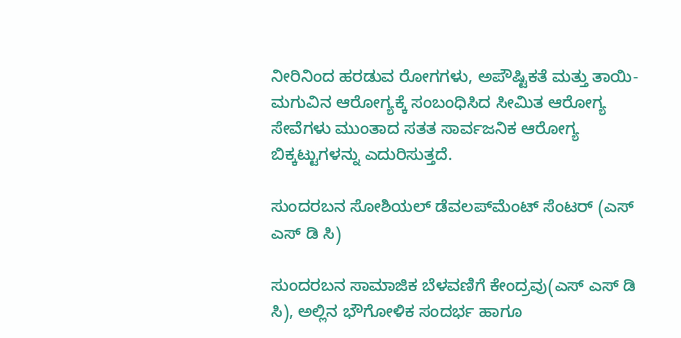ನೀರಿನಿಂದ ಹರಡುವ ರೋಗಗಳು, ಅಪೌಷ್ಟಿಕತೆ ಮತ್ತು ತಾಯಿ-ಮಗುವಿನ ಆರೋಗ್ಯಕ್ಕೆ ಸಂಬಂಧಿಸಿದ ಸೀಮಿತ ಆರೋಗ್ಯ ಸೇವೆಗಳು ಮುಂತಾದ ಸತತ ಸಾರ್ವಜನಿಕ ಆರೋಗ್ಯ ಬಿಕ್ಕಟ್ಟುಗಳನ್ನು ಎದುರಿಸುತ್ತದೆ.

ಸುಂದರಬನ ಸೋಶಿಯಲ್ ಡೆವಲಪ್‌ಮೆಂಟ್ ಸೆಂಟರ್ (ಎಸ್ ಎಸ್ ಡಿ ಸಿ)

ಸುಂದರಬನ ಸಾಮಾಜಿಕ ಬೆಳವಣಿಗೆ ಕೇಂದ್ರವು(ಎಸ್ ಎಸ್ ಡಿ ಸಿ), ಅಲ್ಲಿನ ಭೌಗೋಳಿಕ ಸಂದರ್ಭ ಹಾಗೂ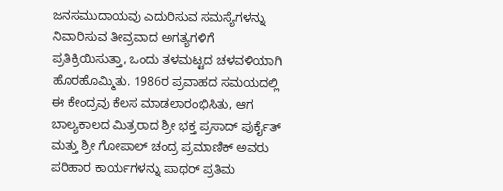ಜನಸಮುದಾಯವು ಎದುರಿಸುವ ಸಮಸ್ಯೆಗಳನ್ನು ನಿವಾರಿಸುವ ತೀವ್ರವಾದ ಅಗತ್ಯಗಳಿಗೆ ಪ್ರತಿಕ್ರಿಯಿಸುತ್ತಾ, ಒಂದು ತಳಮಟ್ಟದ ಚಳವಳಿಯಾಗಿ ಹೊರಹೊಮ್ಮಿತು. 1986ರ ಪ್ರವಾಹದ ಸಮಯದಲ್ಲಿ ಈ ಕೇಂದ್ರವು ಕೆಲಸ ಮಾಡಲಾರಂಭಿಸಿತು, ಆಗ ಬಾಲ್ಯಕಾಲದ ಮಿತ್ರರಾದ ಶ್ರೀ ಭಕ್ತ ಪ್ರಸಾದ್ ಪುರ್ಕೈತ್ ಮತ್ತು ಶ್ರೀ ಗೋಪಾಲ್ ಚಂದ್ರ ಪ್ರಮಾಣಿಕ್ ಅವರು ಪರಿಹಾರ ಕಾರ್ಯಗಳನ್ನು ಪಾಥರ್ ಪ್ರತಿಮ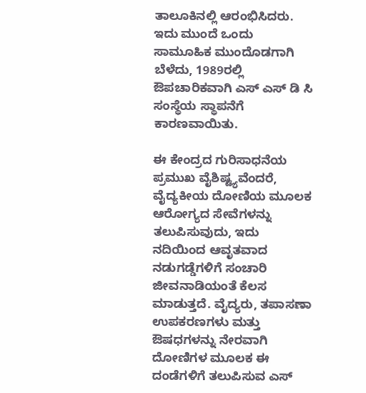ತಾಲೂಕಿನಲ್ಲಿ ಆರಂಭಿಸಿದರು. ಇದು ಮುಂದೆ ಒಂದು ಸಾಮೂಹಿಕ ಮುಂದೊಡಗಾಗಿ ಬೆಳೆದು, 1989ರಲ್ಲಿ ಔಪಚಾರಿಕವಾಗಿ ಎಸ್ ಎಸ್ ಡಿ ಸಿ ಸಂಸ್ಥೆಯ ಸ್ಥಾಪನೆಗೆ ಕಾರಣವಾಯಿತು.

ಈ ಕೇಂದ್ರದ ಗುರಿಸಾಧನೆಯ ಪ್ರಮುಖ ವೈಶಿಷ್ಟ್ಯವೆಂದರೆ, ವೈದ್ಯಕೀಯ ದೋಣಿಯ ಮೂಲಕ ಆರೋಗ್ಯದ ಸೇವೆಗಳನ್ನು ತಲುಪಿಸುವುದು, ಇದು ನದಿಯಿಂದ ಆವೃತವಾದ ನಡುಗಡ್ಡೆಗಳಿಗೆ ಸಂಚಾರಿ ಜೀವನಾಡಿಯಂತೆ ಕೆಲಸ ಮಾಡುತ್ತದೆ. ವೈದ್ಯರು, ತಪಾಸಣಾ ಉಪಕರಣಗಳು ಮತ್ತು ಔಷಧಗಳನ್ನು ನೇರವಾಗಿ ದೋಣಿಗಳ ಮೂಲಕ ಈ ದಂಡೆಗಳಿಗೆ ತಲುಪಿಸುವ ಎಸ್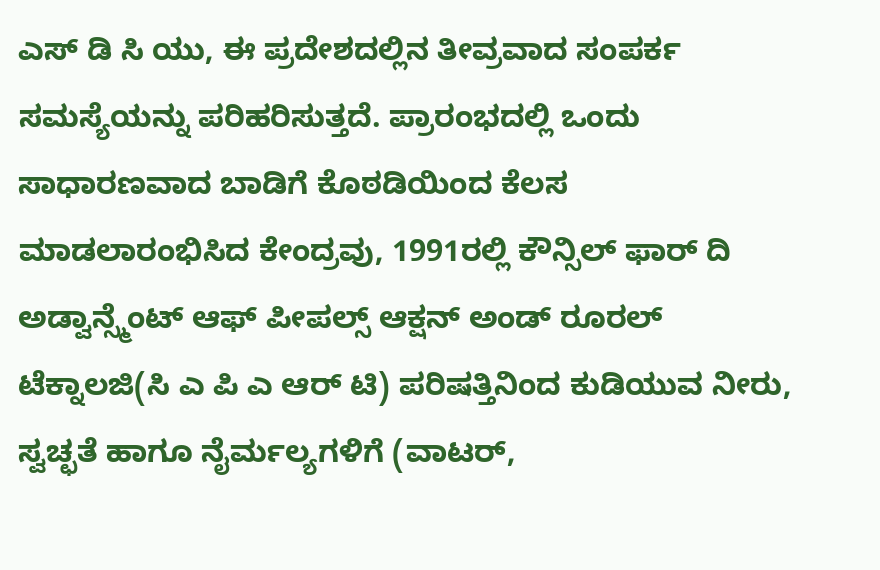ಎಸ್ ಡಿ ಸಿ ಯು, ಈ ಪ್ರದೇಶದಲ್ಲಿನ ತೀವ್ರವಾದ ಸಂಪರ್ಕ ಸಮಸ್ಯೆಯನ್ನು ಪರಿಹರಿಸುತ್ತದೆ. ಪ್ರಾರಂಭದಲ್ಲಿ ಒಂದು ಸಾಧಾರಣವಾದ ಬಾಡಿಗೆ ಕೊಠಡಿಯಿಂದ ಕೆಲಸ ಮಾಡಲಾರಂಭಿಸಿದ ಕೇಂದ್ರವು, 1991ರಲ್ಲಿ ಕೌನ್ಸಿಲ್ ಫಾರ್ ದಿ ಅಡ್ವಾನ್ಸ್ಮೆಂಟ್ ಆಫ್ ಪೀಪಲ್ಸ್ ಆಕ್ಷನ್ ಅಂಡ್ ರೂರಲ್ ಟೆಕ್ನಾಲಜಿ(ಸಿ ಎ ಪಿ ಎ ಆರ್ ಟಿ) ಪರಿಷತ್ತಿನಿಂದ ಕುಡಿಯುವ ನೀರು, ಸ್ವಚ್ಛತೆ ಹಾಗೂ ನೈರ್ಮಲ್ಯಗಳಿಗೆ (ವಾಟರ್,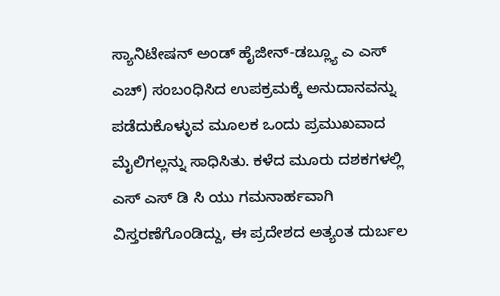ಸ್ಯಾನಿಟೇಷನ್ ಅಂಡ್ ಹೈಜೀನ್-ಡಬ್ಲ್ಯೂ ಎ ಎಸ್ ಎಚ್) ಸಂಬಂಧಿಸಿದ ಉಪಕ್ರಮಕ್ಕೆ ಅನುದಾನವನ್ನು ಪಡೆದುಕೊಳ್ಳುವ ಮೂಲಕ ಒಂದು ಪ್ರಮುಖವಾದ ಮೈಲಿಗಲ್ಲನ್ನು ಸಾಧಿಸಿತು. ಕಳೆದ ಮೂರು ದಶಕಗಳಲ್ಲಿ ಎಸ್ ಎಸ್ ಡಿ ಸಿ ಯು ಗಮನಾರ್ಹವಾಗಿ ವಿಸ್ತರಣೆಗೊಂಡಿದ್ದು, ಈ ಪ್ರದೇಶದ ಅತ್ಯಂತ ದುರ್ಬಲ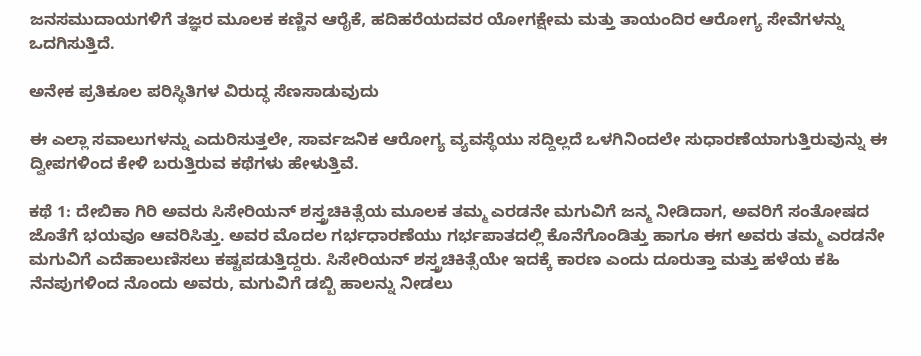ಜನಸಮುದಾಯಗಳಿಗೆ ತಜ್ಞರ ಮೂಲಕ ಕಣ್ಣಿನ ಆರೈಕೆ, ಹದಿಹರೆಯದವರ ಯೋಗಕ್ಷೇಮ ಮತ್ತು ತಾಯಂದಿರ ಆರೋಗ್ಯ ಸೇವೆಗಳನ್ನು ಒದಗಿಸುತ್ತಿದೆ.

ಅನೇಕ ಪ್ರತಿಕೂಲ ಪರಿಸ್ಥಿತಿಗಳ ವಿರುದ್ಧ ಸೆಣಸಾಡುವುದು

ಈ ಎಲ್ಲಾ ಸವಾಲುಗಳನ್ನು ಎದುರಿಸುತ್ತಲೇ, ಸಾರ್ವಜನಿಕ ಆರೋಗ್ಯ ವ್ಯವಸ್ಥೆಯು ಸದ್ದಿಲ್ಲದೆ ಒಳಗಿನಿಂದಲೇ ಸುಧಾರಣೆಯಾಗುತ್ತಿರುವುನ್ನು ಈ ದ್ವೀಪಗಳಿಂದ ಕೇಳಿ ಬರುತ್ತಿರುವ ಕಥೆಗಳು ಹೇಳುತ್ತಿವೆ.

ಕಥೆ 1: ದೇಬಿಕಾ ಗಿರಿ ಅವರು ಸಿಸೇರಿಯನ್ ಶಸ್ತ್ರಚಿಕಿತ್ಸೆಯ ಮೂಲಕ ತಮ್ಮ ಎರಡನೇ ಮಗುವಿಗೆ ಜನ್ಮ ನೀಡಿದಾಗ, ಅವರಿಗೆ ಸಂತೋಷದ ಜೊತೆಗೆ ಭಯವೂ ಆವರಿಸಿತ್ತು. ಅವರ ಮೊದಲ ಗರ್ಭಧಾರಣೆಯು ಗರ್ಭಪಾತದಲ್ಲಿ ಕೊನೆಗೊಂಡಿತ್ತು ಹಾಗೂ ಈಗ ಅವರು ತಮ್ಮ ಎರಡನೇ ಮಗುವಿಗೆ ಎದೆಹಾಲುಣಿಸಲು ಕಷ್ಟಪಡುತ್ತಿದ್ದರು. ಸಿಸೇರಿಯನ್ ಶಸ್ತ್ರಚಿಕಿತ್ಸೆಯೇ ಇದಕ್ಕೆ ಕಾರಣ ಎಂದು ದೂರುತ್ತಾ ಮತ್ತು ಹಳೆಯ ಕಹಿ ನೆನಪುಗಳಿಂದ ನೊಂದು ಅವರು, ಮಗುವಿಗೆ ಡಬ್ಬಿ ಹಾಲನ್ನು ನೀಡಲು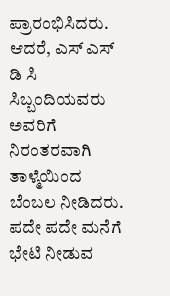ಪ್ರಾರಂಭಿಸಿದರು. ಆದರೆ, ಎಸ್‌ ಎಸ್‌ ಡಿ ಸಿ ಸಿಬ್ಬಂದಿಯವರು ಅವರಿಗೆ ನಿರಂತರವಾಗಿ ತಾಳ್ಮೆಯಿಂದ ಬೆಂಬಲ ನೀಡಿದರು. ಪದೇ ಪದೇ ಮನೆಗೆ ಭೇಟಿ ನೀಡುವ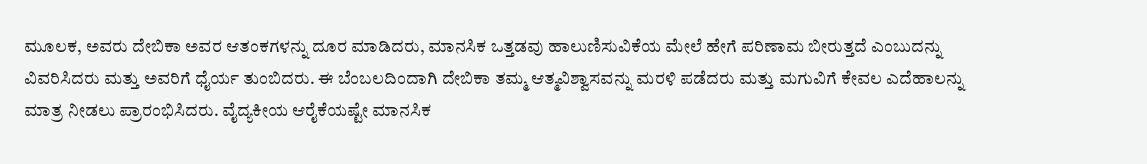ಮೂಲಕ, ಅವರು ದೇಬಿಕಾ ಅವರ ಆತಂಕಗಳನ್ನು ದೂರ ಮಾಡಿದರು, ಮಾನಸಿಕ ಒತ್ತಡವು ಹಾಲುಣಿಸುವಿಕೆಯ ಮೇಲೆ ಹೇಗೆ ಪರಿಣಾಮ ಬೀರುತ್ತದೆ ಎಂಬುದನ್ನು ವಿವರಿಸಿದರು ಮತ್ತು ಅವರಿಗೆ ಧೈರ್ಯ ತುಂಬಿದರು. ಈ ಬೆಂಬಲದಿಂದಾಗಿ ದೇಬಿಕಾ ತಮ್ಮ ಆತ್ಮವಿಶ್ವಾಸವನ್ನು ಮರಳಿ ಪಡೆದರು ಮತ್ತು ಮಗುವಿಗೆ ಕೇವಲ ಎದೆಹಾಲನ್ನು ಮಾತ್ರ ನೀಡಲು ಪ್ರಾರಂಭಿಸಿದರು. ವೈದ್ಯಕೀಯ ಆರೈಕೆಯಷ್ಟೇ ಮಾನಸಿಕ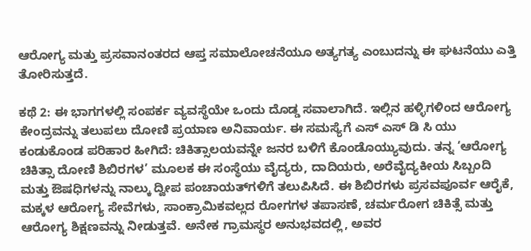ಆರೋಗ್ಯ ಮತ್ತು ಪ್ರಸವಾನಂತರದ ಆಪ್ತ ಸಮಾಲೋಚನೆಯೂ ಅತ್ಯಗತ್ಯ ಎಂಬುದನ್ನು ಈ ಘಟನೆಯು ಎತ್ತಿ ತೋರಿಸುತ್ತದೆ.

ಕಥೆ 2: ಈ ಭಾಗಗಳಲ್ಲಿ ಸಂಪರ್ಕ ವ್ಯವಸ್ಥೆಯೇ ಒಂದು ದೊಡ್ಡ ಸವಾಲಾಗಿದೆ. ಇಲ್ಲಿನ ಹಳ್ಳಿಗಳಿಂದ ಆರೋಗ್ಯ ಕೇಂದ್ರವನ್ನು ತಲುಪಲು ದೋಣಿ ಪ್ರಯಾಣ ಅನಿವಾರ್ಯ. ಈ ಸಮಸ್ಯೆಗೆ ಎಸ್ ಎಸ್ ಡಿ ಸಿ ಯು ಕಂಡುಕೊಂಡ ಪರಿಹಾರ ಹೀಗಿದೆ: ಚಿಕಿತ್ಸಾಲಯವನ್ನೇ ಜನರ ಬಳಿಗೆ ಕೊಂಡೊಯ್ಯುವುದು. ತನ್ನ ‘ಆರೋಗ್ಯ ಚಿಕಿತ್ಸಾ ದೋಣಿ ಶಿಬಿರಗಳ’ ಮೂಲಕ ಈ ಸಂಸ್ಥೆಯು ವೈದ್ಯರು, ದಾದಿಯರು, ಅರೆವೈದ್ಯಕೀಯ ಸಿಬ್ಬಂದಿ ಮತ್ತು ಔಷಧಿಗಳನ್ನು ನಾಲ್ಕು ದ್ವೀಪ ಪಂಚಾಯತ್‌ಗಳಿಗೆ ತಲುಪಿಸಿದೆ. ಈ ಶಿಬಿರಗಳು ಪ್ರಸವಪೂರ್ವ ಆರೈಕೆ, ಮಕ್ಕಳ ಆರೋಗ್ಯ ಸೇವೆಗಳು, ಸಾಂಕ್ರಾಮಿಕವಲ್ಲದ ರೋಗಗಳ ತಪಾಸಣೆ, ಚರ್ಮರೋಗ ಚಿಕಿತ್ಸೆ ಮತ್ತು ಆರೋಗ್ಯ ಶಿಕ್ಷಣವನ್ನು ನೀಡುತ್ತವೆ. ಅನೇಕ ಗ್ರಾಮಸ್ಥರ ಅನುಭವದಲ್ಲಿ, ಅವರ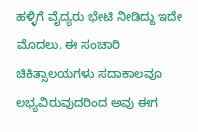ಹಳ್ಳಿಗೆ ವೈದ್ಯರು ಭೇಟಿ ನೀಡಿದ್ದು ಇದೇ ಮೊದಲು. ಈ ಸಂಚಾರಿ ಚಿಕಿತ್ಸಾಲಯಗಳು ಸದಾಕಾಲವೂ ಲಭ್ಯವಿರುವುದರಿಂದ ಅವು ಈಗ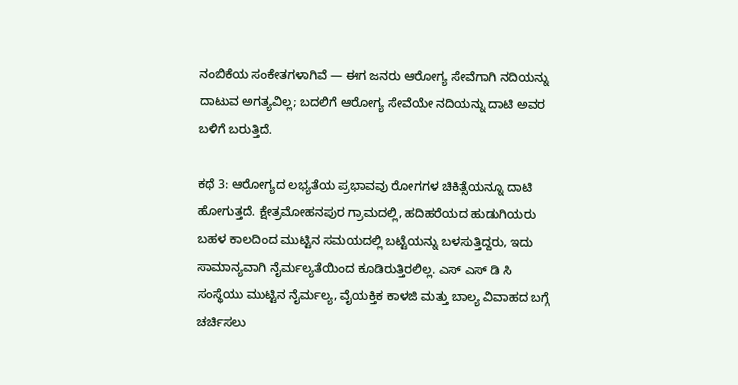ನಂಬಿಕೆಯ ಸಂಕೇತಗಳಾಗಿವೆ — ಈಗ ಜನರು ಆರೋಗ್ಯ ಸೇವೆಗಾಗಿ ನದಿಯನ್ನು ದಾಟುವ ಅಗತ್ಯವಿಲ್ಲ; ಬದಲಿಗೆ ಆರೋಗ್ಯ ಸೇವೆಯೇ ನದಿಯನ್ನು ದಾಟಿ ಅವರ ಬಳಿಗೆ ಬರುತ್ತಿದೆ.

ಕಥೆ 3: ಆರೋಗ್ಯದ ಲಭ್ಯತೆಯ ಪ್ರಭಾವವು ರೋಗಗಳ ಚಿಕಿತ್ಸೆಯನ್ನೂ ದಾಟಿ ಹೋಗುತ್ತದೆ. ಕ್ಷೇತ್ರಮೋಹನಪುರ ಗ್ರಾಮದಲ್ಲಿ, ಹದಿಹರೆಯದ ಹುಡುಗಿಯರು ಬಹಳ ಕಾಲದಿಂದ ಮುಟ್ಟಿನ ಸಮಯದಲ್ಲಿ ಬಟ್ಟೆಯನ್ನು ಬಳಸುತ್ತಿದ್ದರು, ಇದು ಸಾಮಾನ್ಯವಾಗಿ ನೈರ್ಮಲ್ಯತೆಯಿಂದ ಕೂಡಿರುತ್ತಿರಲಿಲ್ಲ. ಎಸ್‌ ಎಸ್‌ ಡಿ ಸಿ ಸಂಸ್ಥೆಯು ಮುಟ್ಟಿನ ನೈರ್ಮಲ್ಯ, ವೈಯಕ್ತಿಕ ಕಾಳಜಿ ಮತ್ತು ಬಾಲ್ಯ ವಿವಾಹದ ಬಗ್ಗೆ ಚರ್ಚಿಸಲು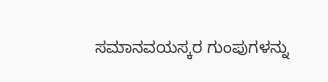ಸಮಾನವಯಸ್ಕರ ಗುಂಪುಗಳನ್ನು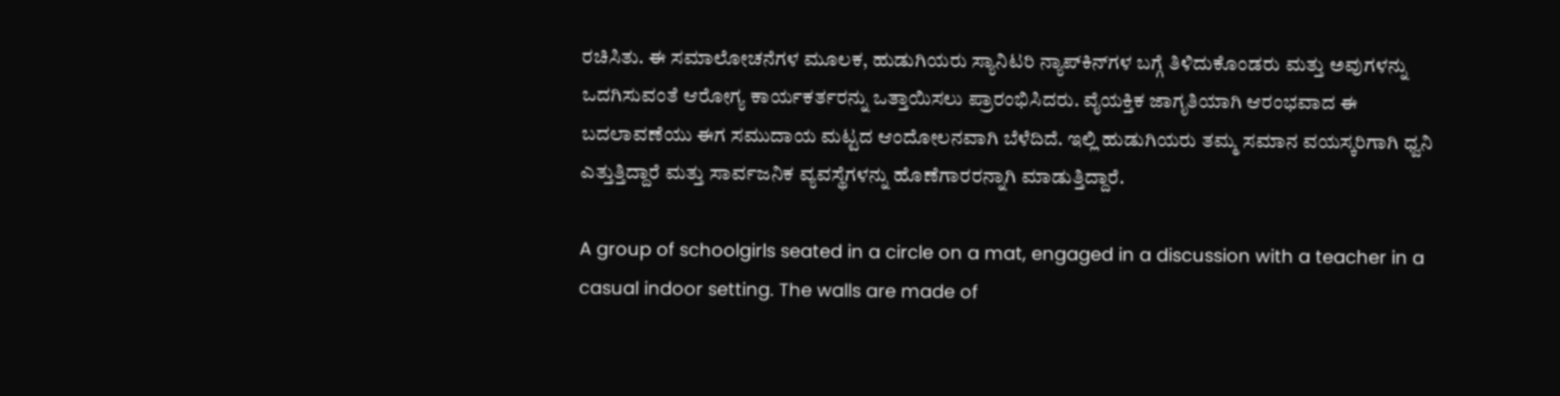ರಚಿಸಿತು. ಈ ಸಮಾಲೋಚನೆಗಳ ಮೂಲಕ, ಹುಡುಗಿಯರು ಸ್ಯಾನಿಟರಿ ನ್ಯಾಪ್‌ಕಿನ್‌ಗಳ ಬಗ್ಗೆ ತಿಳಿದುಕೊಂಡರು ಮತ್ತು ಅವುಗಳನ್ನು ಒದಗಿಸುವಂತೆ ಆರೋಗ್ಯ ಕಾರ್ಯಕರ್ತರನ್ನು ಒತ್ತಾಯಿಸಲು ಪ್ರಾರಂಭಿಸಿದರು. ವೈಯಕ್ತಿಕ ಜಾಗೃತಿಯಾಗಿ ಆರಂಭವಾದ ಈ ಬದಲಾವಣೆಯು ಈಗ ಸಮುದಾಯ ಮಟ್ಟದ ಆಂದೋಲನವಾಗಿ ಬೆಳೆದಿದೆ. ಇಲ್ಲಿ ಹುಡುಗಿಯರು ತಮ್ಮ ಸಮಾನ ವಯಸ್ಕರಿಗಾಗಿ ಧ್ವನಿ ಎತ್ತುತ್ತಿದ್ದಾರೆ ಮತ್ತು ಸಾರ್ವಜನಿಕ ವ್ಯವಸ್ಥೆಗಳನ್ನು ಹೊಣೆಗಾರರನ್ನಾಗಿ ಮಾಡುತ್ತಿದ್ದಾರೆ.

A group of schoolgirls seated in a circle on a mat, engaged in a discussion with a teacher in a casual indoor setting. The walls are made of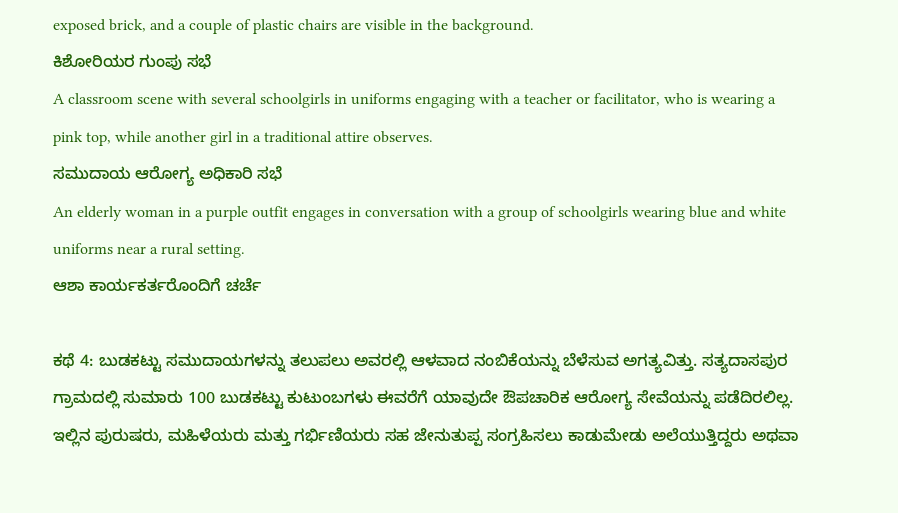exposed brick, and a couple of plastic chairs are visible in the background.
ಕಿಶೋರಿಯರ ಗುಂಪು ಸಭೆ
A classroom scene with several schoolgirls in uniforms engaging with a teacher or facilitator, who is wearing a pink top, while another girl in a traditional attire observes.
ಸಮುದಾಯ ಆರೋಗ್ಯ ಅಧಿಕಾರಿ ಸಭೆ
An elderly woman in a purple outfit engages in conversation with a group of schoolgirls wearing blue and white uniforms near a rural setting.
ಆಶಾ ಕಾರ್ಯಕರ್ತರೊಂದಿಗೆ ಚರ್ಚೆ

ಕಥೆ 4: ಬುಡಕಟ್ಟು ಸಮುದಾಯಗಳನ್ನು ತಲುಪಲು ಅವರಲ್ಲಿ ಆಳವಾದ ನಂಬಿಕೆಯನ್ನು ಬೆಳೆಸುವ ಅಗತ್ಯವಿತ್ತು. ಸತ್ಯದಾಸಪುರ ಗ್ರಾಮದಲ್ಲಿ ಸುಮಾರು 100 ಬುಡಕಟ್ಟು ಕುಟುಂಬಗಳು ಈವರೆಗೆ ಯಾವುದೇ ಔಪಚಾರಿಕ ಆರೋಗ್ಯ ಸೇವೆಯನ್ನು ಪಡೆದಿರಲಿಲ್ಲ. ಇಲ್ಲಿನ ಪುರುಷರು, ಮಹಿಳೆಯರು ಮತ್ತು ಗರ್ಭಿಣಿಯರು ಸಹ ಜೇನುತುಪ್ಪ ಸಂಗ್ರಹಿಸಲು ಕಾಡುಮೇಡು ಅಲೆಯುತ್ತಿದ್ದರು ಅಥವಾ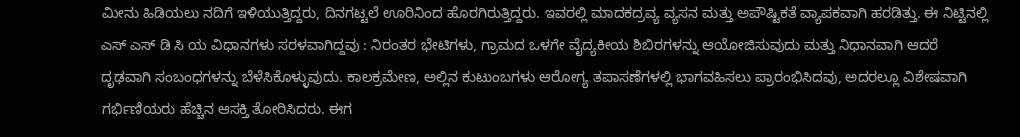ಮೀನು ಹಿಡಿಯಲು ನದಿಗೆ ಇಳಿಯುತ್ತಿದ್ದರು, ದಿನಗಟ್ಟಲೆ ಊರಿನಿಂದ ಹೊರಗಿರುತ್ತಿದ್ದರು. ಇವರಲ್ಲಿ ಮಾದಕದ್ರವ್ಯ ವ್ಯಸನ ಮತ್ತು ಅಪೌಷ್ಟಿಕತೆ ವ್ಯಾಪಕವಾಗಿ ಹರಡಿತ್ತು. ಈ ನಿಟ್ಟಿನಲ್ಲಿ ಎಸ್ ಎಸ್ ಡಿ ಸಿ ಯ ವಿಧಾನಗಳು ಸರಳವಾಗಿದ್ದವು : ನಿರಂತರ ಭೇಟಿಗಳು, ಗ್ರಾಮದ ಒಳಗೇ ವೈದ್ಯಕೀಯ ಶಿಬಿರಗಳನ್ನು ಆಯೋಜಿಸುವುದು ಮತ್ತು ನಿಧಾನವಾಗಿ ಆದರೆ ದೃಢವಾಗಿ ಸಂಬಂಧಗಳನ್ನು ಬೆಳೆಸಿಕೊಳ್ಳುವುದು. ಕಾಲಕ್ರಮೇಣ, ಅಲ್ಲಿನ ಕುಟುಂಬಗಳು ಆರೋಗ್ಯ ತಪಾಸಣೆಗಳಲ್ಲಿ ಭಾಗವಹಿಸಲು ಪ್ರಾರಂಭಿಸಿದವು, ಅದರಲ್ಲೂ ವಿಶೇಷವಾಗಿ ಗರ್ಭಿಣಿಯರು ಹೆಚ್ಚಿನ ಆಸಕ್ತಿ ತೋರಿಸಿದರು. ಈಗ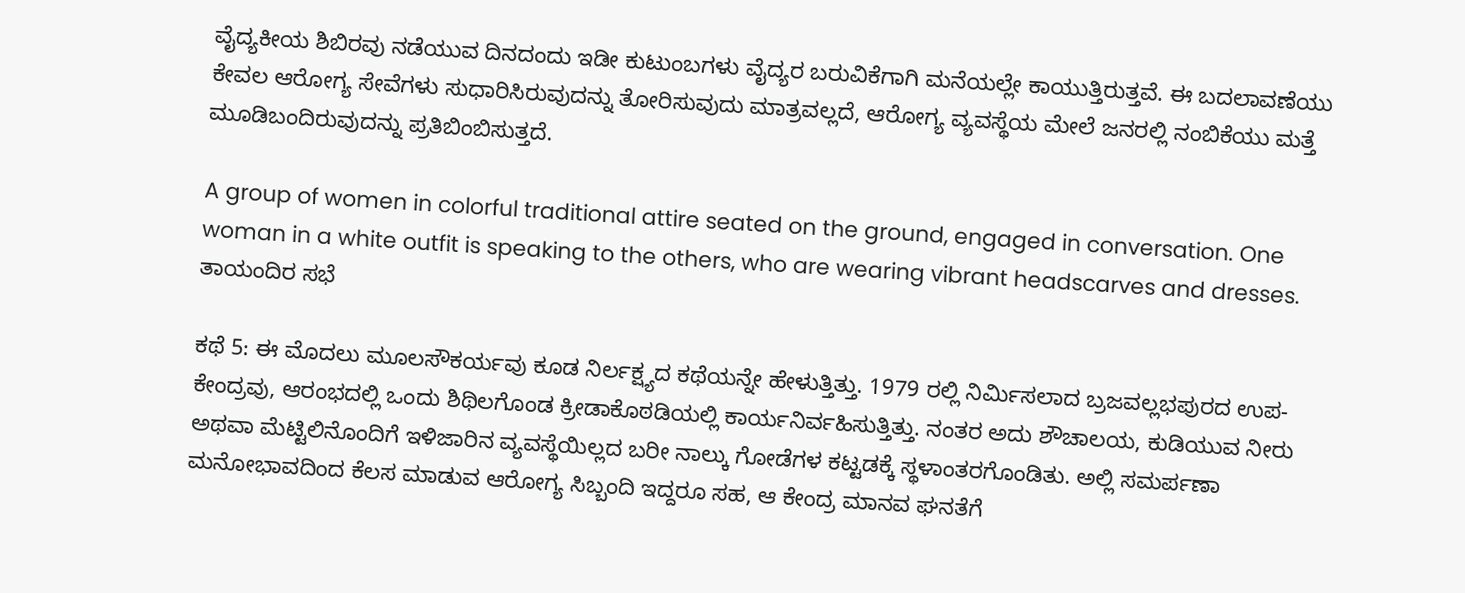ವೈದ್ಯಕೀಯ ಶಿಬಿರವು ನಡೆಯುವ ದಿನದಂದು ಇಡೀ ಕುಟುಂಬಗಳು ವೈದ್ಯರ ಬರುವಿಕೆಗಾಗಿ ಮನೆಯಲ್ಲೇ ಕಾಯುತ್ತಿರುತ್ತವೆ. ಈ ಬದಲಾವಣೆಯು ಕೇವಲ ಆರೋಗ್ಯ ಸೇವೆಗಳು ಸುಧಾರಿಸಿರುವುದನ್ನು ತೋರಿಸುವುದು ಮಾತ್ರವಲ್ಲದೆ, ಆರೋಗ್ಯ ವ್ಯವಸ್ಥೆಯ ಮೇಲೆ ಜನರಲ್ಲಿ ನಂಬಿಕೆಯು ಮತ್ತೆ ಮೂಡಿಬಂದಿರುವುದನ್ನು ಪ್ರತಿಬಿಂಬಿಸುತ್ತದೆ.

A group of women in colorful traditional attire seated on the ground, engaged in conversation. One woman in a white outfit is speaking to the others, who are wearing vibrant headscarves and dresses.
ತಾಯಂದಿರ ಸಭೆ

ಕಥೆ 5: ಈ ಮೊದಲು ಮೂಲಸೌಕರ್ಯವು ಕೂಡ ನಿರ್ಲಕ್ಷ್ಯದ ಕಥೆಯನ್ನೇ ಹೇಳುತ್ತಿತ್ತು. 1979 ರಲ್ಲಿ ನಿರ್ಮಿಸಲಾದ ಬ್ರಜವಲ್ಲಭಪುರದ ಉಪ-ಕೇಂದ್ರವು, ಆರಂಭದಲ್ಲಿ ಒಂದು ಶಿಥಿಲಗೊಂಡ ಕ್ರೀಡಾಕೊಠಡಿಯಲ್ಲಿ ಕಾರ್ಯನಿರ್ವಹಿಸುತ್ತಿತ್ತು. ನಂತರ ಅದು ಶೌಚಾಲಯ, ಕುಡಿಯುವ ನೀರು ಅಥವಾ ಮೆಟ್ಟಿಲಿನೊಂದಿಗೆ ಇಳಿಜಾರಿನ ವ್ಯವಸ್ಥೆಯಿಲ್ಲದ ಬರೀ ನಾಲ್ಕು ಗೋಡೆಗಳ ಕಟ್ಟಡಕ್ಕೆ ಸ್ಥಳಾಂತರಗೊಂಡಿತು. ಅಲ್ಲಿ ಸಮರ್ಪಣಾ ಮನೋಭಾವದಿಂದ ಕೆಲಸ ಮಾಡುವ ಆರೋಗ್ಯ ಸಿಬ್ಬಂದಿ ಇದ್ದರೂ ಸಹ, ಆ ಕೇಂದ್ರ ಮಾನವ ಘನತೆಗೆ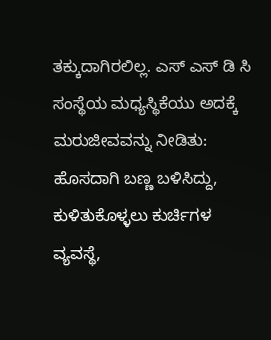ತಕ್ಕುದಾಗಿರಲಿಲ್ಲ. ಎಸ್ ಎಸ್ ಡಿ ಸಿ ಸಂಸ್ಥೆಯ ಮಧ್ಯಸ್ಥಿಕೆಯು ಅದಕ್ಕೆ ಮರುಜೀವವನ್ನು ನೀಡಿತು: ಹೊಸದಾಗಿ ಬಣ್ಣ ಬಳಿಸಿದ್ದು, ಕುಳಿತುಕೊಳ್ಳಲು ಕುರ್ಚಿಗಳ ವ್ಯವಸ್ಥೆ,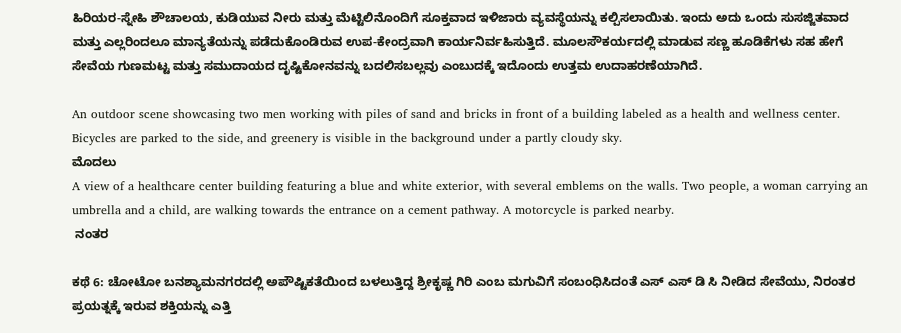ಹಿರಿಯರ-ಸ್ನೇಹಿ ಶೌಚಾಲಯ, ಕುಡಿಯುವ ನೀರು ಮತ್ತು ಮೆಟ್ಟಿಲಿನೊಂದಿಗೆ ಸೂಕ್ತವಾದ ಇಳಿಜಾರು ವ್ಯವಸ್ಥೆಯನ್ನು ಕಲ್ಪಿಸಲಾಯಿತು. ಇಂದು ಅದು ಒಂದು ಸುಸಜ್ಜಿತವಾದ ಮತ್ತು ಎಲ್ಲರಿಂದಲೂ ಮಾನ್ಯತೆಯನ್ನು ಪಡೆದುಕೊಂಡಿರುವ ಉಪ-ಕೇಂದ್ರವಾಗಿ ಕಾರ್ಯನಿರ್ವಹಿಸುತ್ತಿದೆ. ಮೂಲಸೌಕರ್ಯದಲ್ಲಿ ಮಾಡುವ ಸಣ್ಣ ಹೂಡಿಕೆಗಳು ಸಹ ಹೇಗೆ ಸೇವೆಯ ಗುಣಮಟ್ಟ ಮತ್ತು ಸಮುದಾಯದ ದೃಷ್ಟಿಕೋನವನ್ನು ಬದಲಿಸಬಲ್ಲವು ಎಂಬುದಕ್ಕೆ ಇದೊಂದು ಉತ್ತಮ ಉದಾಹರಣೆಯಾಗಿದೆ.

An outdoor scene showcasing two men working with piles of sand and bricks in front of a building labeled as a health and wellness center. Bicycles are parked to the side, and greenery is visible in the background under a partly cloudy sky.
ಮೊದಲು
A view of a healthcare center building featuring a blue and white exterior, with several emblems on the walls. Two people, a woman carrying an umbrella and a child, are walking towards the entrance on a cement pathway. A motorcycle is parked nearby.
 ನಂತರ

ಕಥೆ 6: ಚೋಟೋ ಬನಶ್ಯಾಮನಗರದಲ್ಲಿ ಅಪೌಷ್ಟಿಕತೆಯಿಂದ ಬಳಲುತ್ತಿದ್ದ ಶ್ರೀಕೃಷ್ಣ ಗಿರಿ ಎಂಬ ಮಗುವಿಗೆ ಸಂಬಂಧಿಸಿದಂತೆ ಎಸ್‌ ಎಸ್‌ ಡಿ ಸಿ ನೀಡಿದ ಸೇವೆಯು, ನಿರಂತರ ಪ್ರಯತ್ನಕ್ಕೆ ಇರುವ ಶಕ್ತಿಯನ್ನು ಎತ್ತಿ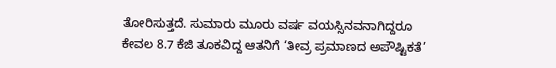ತೋರಿಸುತ್ತದೆ. ಸುಮಾರು ಮೂರು ವರ್ಷ ವಯಸ್ಸಿನವನಾಗಿದ್ದರೂ ಕೇವಲ 8.7 ಕೆಜಿ ತೂಕವಿದ್ದ ಆತನಿಗೆ ‘ತೀವ್ರ ಪ್ರಮಾಣದ ಅಪೌಷ್ಟಿಕತೆ’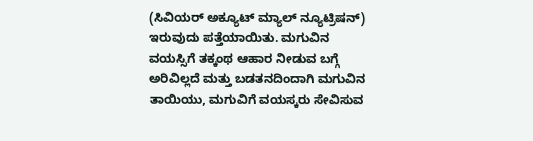(ಸಿವಿಯರ್ ಅಕ್ಯೂಟ್ ಮ್ಯಾಲ್ ನ್ಯೂಟ್ರಿಷನ್) ಇರುವುದು ಪತ್ತೆಯಾಯಿತು. ಮಗುವಿನ ವಯಸ್ಸಿಗೆ ತಕ್ಕಂಥ ಆಹಾರ ನೀಡುವ ಬಗ್ಗೆ ಅರಿವಿಲ್ಲದೆ ಮತ್ತು ಬಡತನದಿಂದಾಗಿ ಮಗುವಿನ ತಾಯಿಯು, ಮಗುವಿಗೆ ವಯಸ್ಕರು ಸೇವಿಸುವ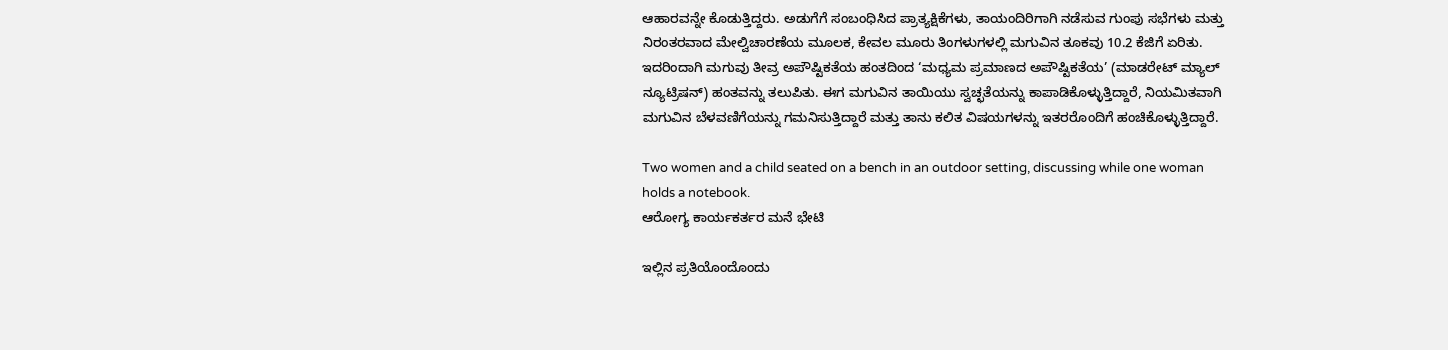ಆಹಾರವನ್ನೇ ಕೊಡುತ್ತಿದ್ದರು. ಅಡುಗೆಗೆ ಸಂಬಂಧಿಸಿದ ಪ್ರಾತ್ಯಕ್ಷಿಕೆಗಳು, ತಾಯಂದಿರಿಗಾಗಿ ನಡೆಸುವ ಗುಂಪು ಸಭೆಗಳು ಮತ್ತು ನಿರಂತರವಾದ ಮೇಲ್ವಿಚಾರಣೆಯ ಮೂಲಕ, ಕೇವಲ ಮೂರು ತಿಂಗಳುಗಳಲ್ಲಿ ಮಗುವಿನ ತೂಕವು 10.2 ಕೆಜಿಗೆ ಏರಿತು. ಇದರಿಂದಾಗಿ ಮಗುವು ತೀವ್ರ ಅಪೌಷ್ಟಿಕತೆಯ ಹಂತದಿಂದ ‘ಮಧ್ಯಮ ಪ್ರಮಾಣದ ಅಪೌಷ್ಟಿಕತೆಯ’ (ಮಾಡರೇಟ್ ಮ್ಯಾಲ್ ನ್ಯೂಟ್ರಿಷನ್) ಹಂತವನ್ನು ತಲುಪಿತು. ಈಗ ಮಗುವಿನ ತಾಯಿಯು ಸ್ವಚ್ಛತೆಯನ್ನು ಕಾಪಾಡಿಕೊಳ್ಳುತ್ತಿದ್ದಾರೆ, ನಿಯಮಿತವಾಗಿ ಮಗುವಿನ ಬೆಳವಣಿಗೆಯನ್ನು ಗಮನಿಸುತ್ತಿದ್ದಾರೆ ಮತ್ತು ತಾನು ಕಲಿತ ವಿಷಯಗಳನ್ನು ಇತರರೊಂದಿಗೆ ಹಂಚಿಕೊಳ್ಳುತ್ತಿದ್ದಾರೆ.

Two women and a child seated on a bench in an outdoor setting, discussing while one woman holds a notebook.
ಆರೋಗ್ಯ ಕಾರ್ಯಕರ್ತರ ಮನೆ ಭೇಟಿ

ಇಲ್ಲಿನ ಪ್ರತಿಯೊಂದೊಂದು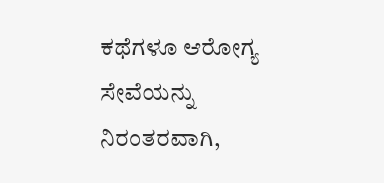ಕಥೆಗಳೂ ಆರೋಗ್ಯ ಸೇವೆಯನ್ನು ನಿರಂತರವಾಗಿ,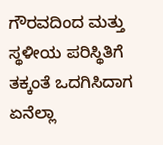ಗೌರವದಿಂದ ಮತ್ತು ಸ್ಥಳೀಯ ಪರಿಸ್ಥಿತಿಗೆ ತಕ್ಕಂತೆ ಒದಗಿಸಿದಾಗ ಏನೆಲ್ಲಾ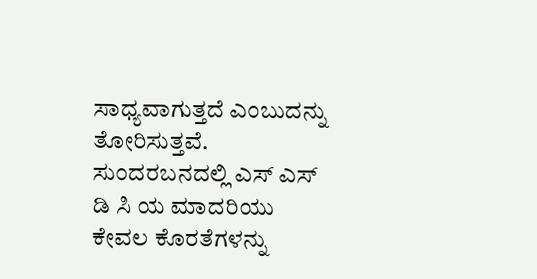ಸಾಧ್ಯವಾಗುತ್ತದೆ ಎಂಬುದನ್ನು ತೋರಿಸುತ್ತವೆ. ಸುಂದರಬನದಲ್ಲಿ ಎಸ್‌ ಎಸ್‌ ಡಿ ಸಿ ಯ ಮಾದರಿಯು ಕೇವಲ ಕೊರತೆಗಳನ್ನು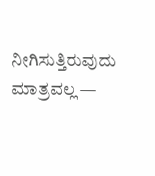ನೀಗಿಸುತ್ತಿರುವುದು ಮಾತ್ರವಲ್ಲ —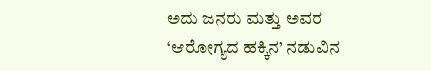ಅದು ಜನರು ಮತ್ತು ಅವರ ‘ಆರೋಗ್ಯದ ಹಕ್ಕಿನ’ ನಡುವಿನ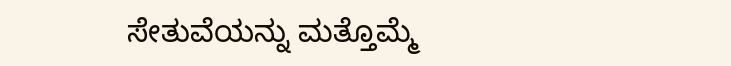ಸೇತುವೆಯನ್ನು ಮತ್ತೊಮ್ಮೆ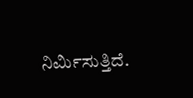ನಿರ್ಮಿಸುತ್ತಿದೆ.